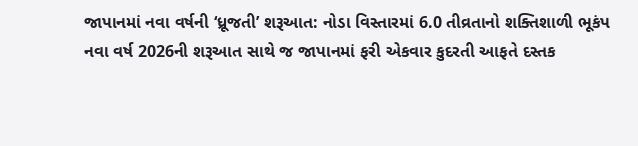જાપાનમાં નવા વર્ષની ‘ધ્રૂજતી’ શરૂઆત: નોડા વિસ્તારમાં 6.0 તીવ્રતાનો શક્તિશાળી ભૂકંપ
નવા વર્ષ 2026ની શરૂઆત સાથે જ જાપાનમાં ફરી એકવાર કુદરતી આફતે દસ્તક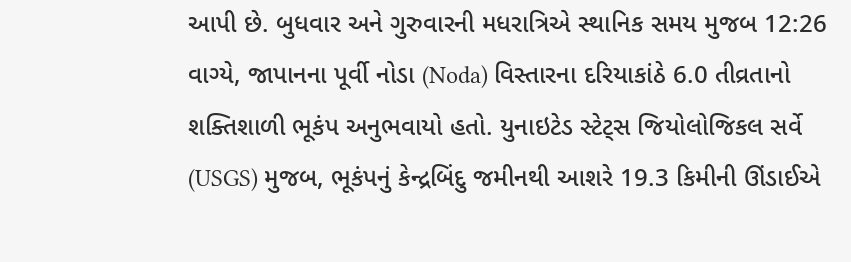આપી છે. બુધવાર અને ગુરુવારની મધરાત્રિએ સ્થાનિક સમય મુજબ 12:26 વાગ્યે, જાપાનના પૂર્વી નોડા (Noda) વિસ્તારના દરિયાકાંઠે 6.0 તીવ્રતાનો શક્તિશાળી ભૂકંપ અનુભવાયો હતો. યુનાઇટેડ સ્ટેટ્સ જિયોલોજિકલ સર્વે (USGS) મુજબ, ભૂકંપનું કેન્દ્રબિંદુ જમીનથી આશરે 19.3 કિમીની ઊંડાઈએ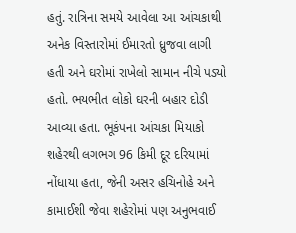હતું. રાત્રિના સમયે આવેલા આ આંચકાથી અનેક વિસ્તારોમાં ઈમારતો ધ્રુજવા લાગી હતી અને ઘરોમાં રાખેલો સામાન નીચે પડ્યો હતો. ભયભીત લોકો ઘરની બહાર દોડી આવ્યા હતા. ભૂકંપના આંચકા મિયાકો શહેરથી લગભગ 96 કિમી દૂર દરિયામાં નોંધાયા હતા, જેની અસર હચિનોહે અને કામાઈશી જેવા શહેરોમાં પણ અનુભવાઈ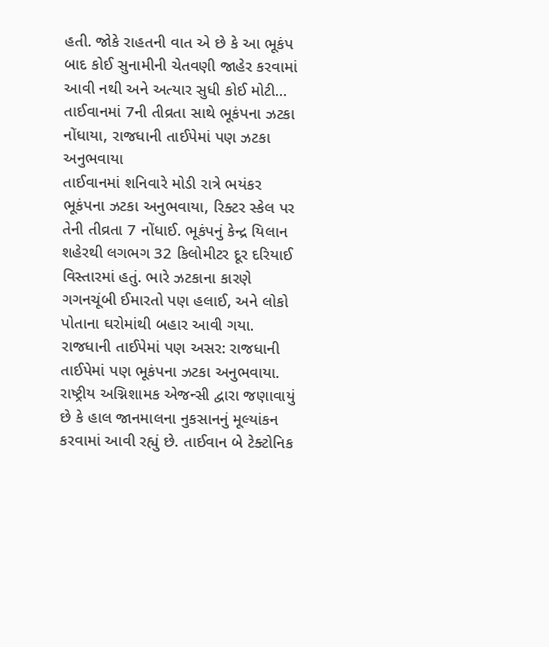હતી. જોકે રાહતની વાત એ છે કે આ ભૂકંપ બાદ કોઈ સુનામીની ચેતવણી જાહેર કરવામાં આવી નથી અને અત્યાર સુધી કોઈ મોટી…
તાઈવાનમાં 7ની તીવ્રતા સાથે ભૂકંપના ઝટકા નોંધાયા, રાજધાની તાઈપેમાં પણ ઝટકા અનુભવાયા
તાઈવાનમાં શનિવારે મોડી રાત્રે ભયંકર ભૂકંપના ઝટકા અનુભવાયા, રિક્ટર સ્કેલ પર તેની તીવ્રતા 7 નોંધાઈ. ભૂકંપનું કેન્દ્ર યિલાન શહેરથી લગભગ 32 કિલોમીટર દૂર દરિયાઈ વિસ્તારમાં હતું. ભારે ઝટકાના કારણે ગગનચૂંબી ઈમારતો પણ હલાઈ, અને લોકો પોતાના ઘરોમાંથી બહાર આવી ગયા. રાજધાની તાઈપેમાં પણ અસર: રાજધાની તાઈપેમાં પણ ભૂકંપના ઝટકા અનુભવાયા. રાષ્ટ્રીય અગ્નિશામક એજન્સી દ્વારા જણાવાયું છે કે હાલ જાનમાલના નુકસાનનું મૂલ્યાંકન કરવામાં આવી રહ્યું છે. તાઈવાન બે ટેક્ટોનિક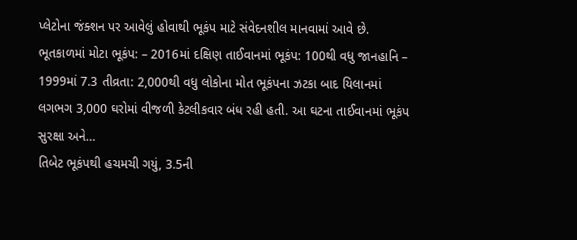પ્લેટોના જંક્શન પર આવેલું હોવાથી ભૂકંપ માટે સંવેદનશીલ માનવામાં આવે છે. ભૂતકાળમાં મોટા ભૂકંપ: – 2016માં દક્ષિણ તાઈવાનમાં ભૂકંપ: 100થી વધુ જાનહાનિ – 1999માં 7.3 તીવ્રતા: 2,000થી વધુ લોકોના મોત ભૂકંપના ઝટકા બાદ યિલાનમાં લગભગ 3,000 ઘરોમાં વીજળી કેટલીકવાર બંધ રહી હતી. આ ઘટના તાઈવાનમાં ભૂકંપ સુરક્ષા અને…
તિબેટ ભૂકંપથી હચમચી ગયું, 3.5ની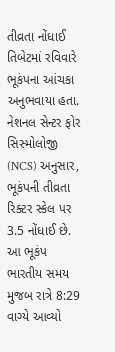તીવ્રતા નોંધાઈ
તિબેટમાં રવિવારે ભૂકંપના આંચકા અનુભવાયા હતા. નેશનલ સેન્ટર ફોર સિસ્મોલોજી (NCS) અનુસાર, ભૂકંપની તીવ્રતા રિક્ટર સ્કેલ પર 3.5 નોંધાઈ છે. આ ભૂકંપ ભારતીય સમય મુજબ રાત્રે 8:29 વાગ્યે આવ્યો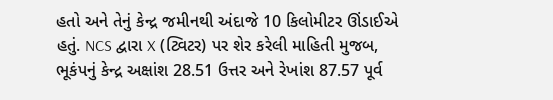હતો અને તેનું કેન્દ્ર જમીનથી અંદાજે 10 કિલોમીટર ઊંડાઈએ હતું. NCS દ્વારા X (ટ્વિટર) પર શેર કરેલી માહિતી મુજબ, ભૂકંપનું કેન્દ્ર અક્ષાંશ 28.51 ઉત્તર અને રેખાંશ 87.57 પૂર્વ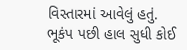વિસ્તારમાં આવેલું હતું. ભૂકંપ પછી હાલ સુધી કોઈ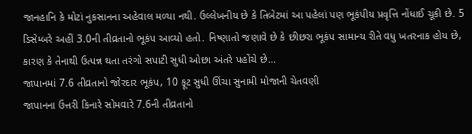જાનહાનિ કે મોટાં નુકસાનના અહેવાલ મળ્યા નથી. ઉલ્લેખનીય છે કે તિબેટમાં આ પહેલાં પણ ભૂકંપીય પ્રવૃત્તિ નોંધાઈ ચૂકી છે. 5 ડિસેમ્બરે અહીં 3.0ની તીવ્રતાનો ભૂકંપ આવ્યો હતો. નિષ્ણાતો જણાવે છે કે છીછરા ભૂકંપ સામાન્ય રીતે વધુ ખતરનાક હોય છે, કારણ કે તેનાથી ઉત્પન્ન થતા તરંગો સપાટી સુધી ઓછા અંતરે પહોંચે છે…
જાપાનમાં 7.6 તીવ્રતાનો જોરદાર ભૂકંપ, 10 ફૂટ સુધી ઊંચા સુનામી મોજાની ચેતવણી
જાપાનના ઉત્તરી કિનારે સોમવારે 7.6ની તીવ્રતાનો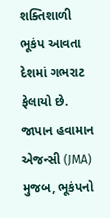શક્તિશાળી ભૂકંપ આવતા દેશમાં ગભરાટ ફેલાયો છે. જાપાન હવામાન એજન્સી (JMA) મુજબ, ભૂકંપનો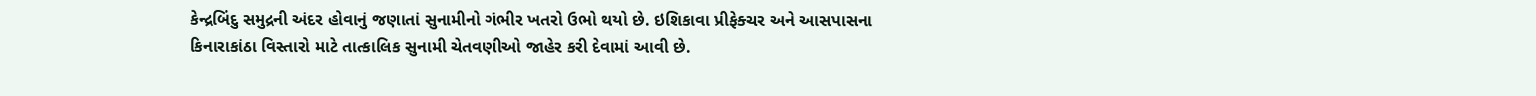કેન્દ્રબિંદુ સમુદ્રની અંદર હોવાનું જણાતાં સુનામીનો ગંભીર ખતરો ઉભો થયો છે. ઇશિકાવા પ્રીફેક્ચર અને આસપાસના કિનારાકાંઠા વિસ્તારો માટે તાત્કાલિક સુનામી ચેતવણીઓ જાહેર કરી દેવામાં આવી છે.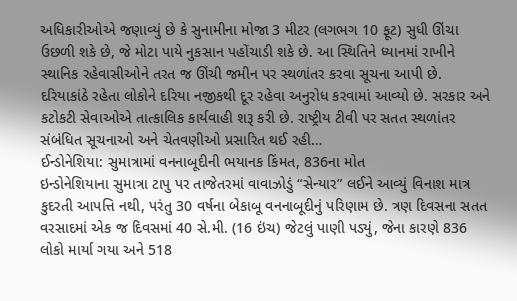અધિકારીઓએ જણાવ્યું છે કે સુનામીના મોજા 3 મીટર (લગભગ 10 ફૂટ) સુધી ઊંચા ઉછળી શકે છે, જે મોટા પાયે નુકસાન પહોંચાડી શકે છે. આ સ્થિતિને ધ્યાનમાં રાખીને સ્થાનિક રહેવાસીઓને તરત જ ઊંચી જમીન પર સ્થળાંતર કરવા સૂચના આપી છે. દરિયાકાંઠે રહેતા લોકોને દરિયા નજીકથી દૂર રહેવા અનુરોધ કરવામાં આવ્યો છે. સરકાર અને કટોકટી સેવાઓએ તાત્કાલિક કાર્યવાહી શરૂ કરી છે. રાષ્ટ્રીય ટીવી પર સતત સ્થળાંતર સંબંધિત સૂચનાઓ અને ચેતવણીઓ પ્રસારિત થઈ રહી…
ઈન્ડોનેશિયા: સુમાત્રામાં વનનાબૂદીની ભયાનક કિંમત, 836ના મોત
ઇન્ડોનેશિયાના સુમાત્રા ટાપુ પર તાજેતરમાં વાવાઝોડું “સેન્યાર” લઈને આવ્યું વિનાશ માત્ર કુદરતી આપત્તિ નથી, પરંતુ 30 વર્ષના બેકાબૂ વનનાબૂદીનું પરિણામ છે. ત્રણ દિવસના સતત વરસાદમાં એક જ દિવસમાં 40 સે.મી. (16 ઇંચ) જેટલું પાણી પડ્યું, જેના કારણે 836 લોકો માર્યા ગયા અને 518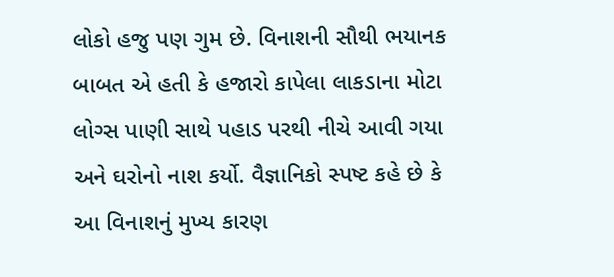લોકો હજુ પણ ગુમ છે. વિનાશની સૌથી ભયાનક બાબત એ હતી કે હજારો કાપેલા લાકડાના મોટા લોગ્સ પાણી સાથે પહાડ પરથી નીચે આવી ગયા અને ઘરોનો નાશ કર્યો. વૈજ્ઞાનિકો સ્પષ્ટ કહે છે કે આ વિનાશનું મુખ્ય કારણ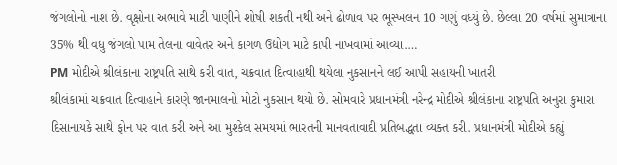જંગલોનો નાશ છે. વૃક્ષોના અભાવે માટી પાણીને શોષી શકતી નથી અને ઢોળાવ પર ભૂસ્ખલન 10 ગણું વધ્યું છે. છેલ્લા 20 વર્ષમાં સુમાત્રાના 35% થી વધુ જંગલો પામ તેલના વાવેતર અને કાગળ ઉદ્યોગ માટે કાપી નાખવામાં આવ્યા.…
PM મોદીએ શ્રીલંકાના રાષ્ટ્રપતિ સાથે કરી વાત, ચક્રવાત દિત્વાહાથી થયેલા નુકસાનને લઈ આપી સહાયની ખાતરી
શ્રીલંકામાં ચક્રવાત દિત્વાહાને કારણે જાનમાલનો મોટો નુકસાન થયો છે. સોમવારે પ્રધાનમંત્રી નરેન્દ્ર મોદીએ શ્રીલંકાના રાષ્ટ્રપતિ અનુરા કુમારા દિસાનાયકે સાથે ફોન પર વાત કરી અને આ મુશ્કેલ સમયમાં ભારતની માનવતાવાદી પ્રતિબદ્ધતા વ્યક્ત કરી. પ્રધાનમંત્રી મોદીએ કહ્યું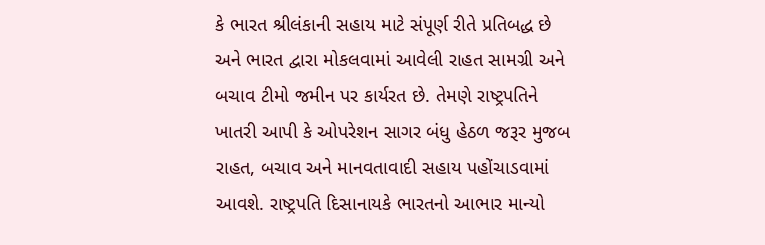કે ભારત શ્રીલંકાની સહાય માટે સંપૂર્ણ રીતે પ્રતિબદ્ધ છે અને ભારત દ્વારા મોકલવામાં આવેલી રાહત સામગ્રી અને બચાવ ટીમો જમીન પર કાર્યરત છે. તેમણે રાષ્ટ્રપતિને ખાતરી આપી કે ઓપરેશન સાગર બંધુ હેઠળ જરૂર મુજબ રાહત, બચાવ અને માનવતાવાદી સહાય પહોંચાડવામાં આવશે. રાષ્ટ્રપતિ દિસાનાયકે ભારતનો આભાર માન્યો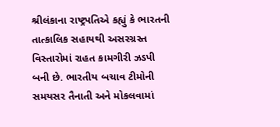શ્રીલંકાના રાષ્ટ્રપતિએ કહ્યું કે ભારતની તાત્કાલિક સહાયથી અસરગ્રસ્ત વિસ્તારોમાં રાહત કામગીરી ઝડપી બની છે. ભારતીય બચાવ ટીમોની સમયસર તૈનાતી અને મોકલવામાં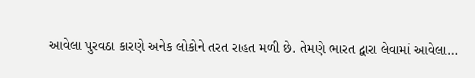આવેલા પુરવઠા કારણે અનેક લોકોને તરત રાહત મળી છે. તેમણે ભારત દ્વારા લેવામાં આવેલા…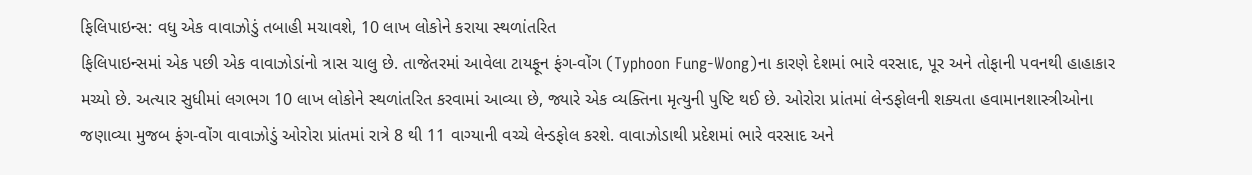ફિલિપાઇન્સ: વધુ એક વાવાઝોડું તબાહી મચાવશે, 10 લાખ લોકોને કરાયા સ્થળાંતરિત
ફિલિપાઇન્સમાં એક પછી એક વાવાઝોડાંનો ત્રાસ ચાલુ છે. તાજેતરમાં આવેલા ટાયફૂન ફંગ-વોંગ (Typhoon Fung-Wong)ના કારણે દેશમાં ભારે વરસાદ, પૂર અને તોફાની પવનથી હાહાકાર મચ્યો છે. અત્યાર સુધીમાં લગભગ 10 લાખ લોકોને સ્થળાંતરિત કરવામાં આવ્યા છે, જ્યારે એક વ્યક્તિના મૃત્યુની પુષ્ટિ થઈ છે. ઓરોરા પ્રાંતમાં લેન્ડફોલની શક્યતા હવામાનશાસ્ત્રીઓના જણાવ્યા મુજબ ફંગ-વોંગ વાવાઝોડું ઓરોરા પ્રાંતમાં રાત્રે 8 થી 11 વાગ્યાની વચ્ચે લેન્ડફોલ કરશે. વાવાઝોડાથી પ્રદેશમાં ભારે વરસાદ અને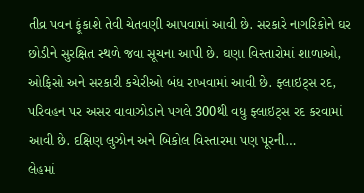તીવ્ર પવન ફૂંકાશે તેવી ચેતવણી આપવામાં આવી છે. સરકારે નાગરિકોને ઘર છોડીને સુરક્ષિત સ્થળે જવા સૂચના આપી છે. ઘણા વિસ્તારોમાં શાળાઓ, ઓફિસો અને સરકારી કચેરીઓ બંધ રાખવામાં આવી છે. ફ્લાઇટ્સ રદ, પરિવહન પર અસર વાવાઝોડાને પગલે 300થી વધુ ફ્લાઇટ્સ રદ કરવામાં આવી છે. દક્ષિણ લુઝોન અને બિકોલ વિસ્તારમા પણ પૂરની…
લેહમાં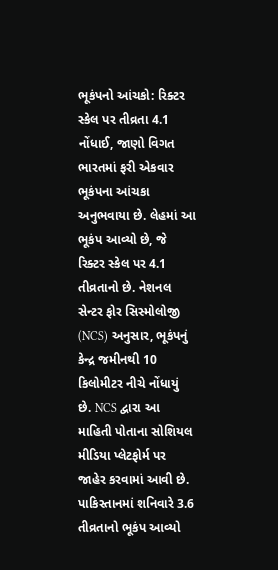ભૂકંપનો આંચકો: રિક્ટર સ્કેલ પર તીવ્રતા 4.1 નોંધાઈ, જાણો વિગત
ભારતમાં ફરી એકવાર ભૂકંપના આંચકા અનુભવાયા છે. લેહમાં આ ભૂકંપ આવ્યો છે, જે રિક્ટર સ્કેલ પર 4.1 તીવ્રતાનો છે. નેશનલ સેન્ટર ફોર સિસ્મોલોજી (NCS) અનુસાર, ભૂકંપનું કેન્દ્ર જમીનથી 10 કિલોમીટર નીચે નોંધાયું છે. NCS દ્વારા આ માહિતી પોતાના સોશિયલ મીડિયા પ્લેટફોર્મ પર જાહેર કરવામાં આવી છે. પાકિસ્તાનમાં શનિવારે 3.6 તીવ્રતાનો ભૂકંપ આવ્યો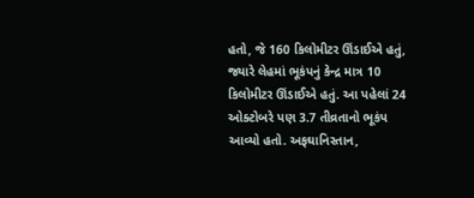હતો, જે 160 કિલોમીટર ઊંડાઈએ હતું, જ્યારે લેહમાં ભૂકંપનું કેન્દ્ર માત્ર 10 કિલોમીટર ઊંડાઈએ હતું. આ પહેલાં 24 ઓક્ટોબરે પણ 3.7 તીવ્રતાનો ભૂકંપ આવ્યો હતો. અફઘાનિસ્તાન,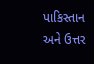પાકિસ્તાન અને ઉત્તર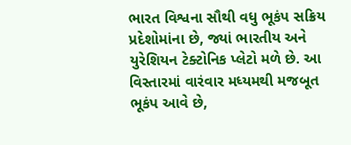ભારત વિશ્વના સૌથી વધુ ભૂકંપ સક્રિય પ્રદેશોમાંના છે, જ્યાં ભારતીય અને યુરેશિયન ટેક્ટોનિક પ્લેટો મળે છે. આ વિસ્તારમાં વારંવાર મધ્યમથી મજબૂત ભૂકંપ આવે છે,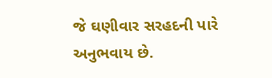જે ઘણીવાર સરહદની પારે અનુભવાય છે.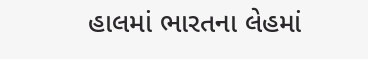હાલમાં ભારતના લેહમાં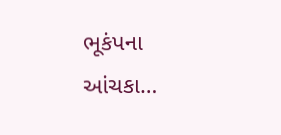ભૂકંપના આંચકા…